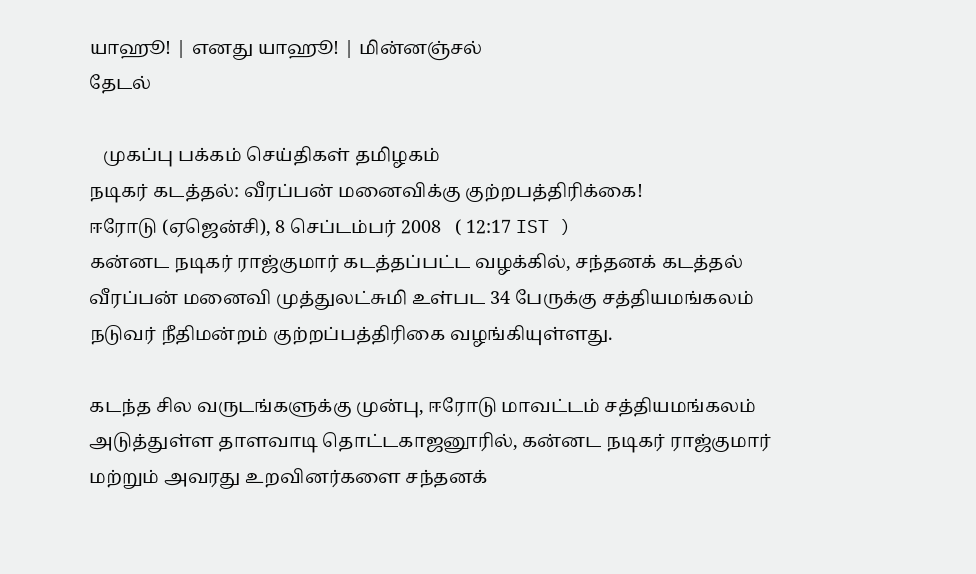யாஹூ! | எனது யாஹூ! | மின்னஞ்சல்
தேடல்

   முகப்பு பக்கம் செய்திகள் தமிழகம்
நடிகர் கடத்தல்: வீரப்பன் மனைவிக்கு குற்றபத்திரிக்கை!
ஈரோடு (ஏஜென்சி), 8 செப்டம்பர் 2008   ( 12:17 IST )
கன்னட நடிகர் ராஜ்குமார் கடத்தப்பட்ட வழக்கில், சந்தனக் கடத்தல் வீரப்பன் மனைவி முத்துலட்சுமி உள்பட 34 பேருக்கு சத்தியமங்கலம் நடுவர் நீதிமன்றம் குற்றப்பத்திரிகை வழங்கியுள்ளது.

கடந்த சில வருடங்களுக்கு முன்பு, ஈரோடு மாவட்டம் சத்தியமங்கலம் அடுத்துள்ள தாளவாடி தொட்டகாஜனூரில், கன்னட நடிகர் ராஜ்குமார் மற்றும் அவரது உறவினர்களை சந்தனக்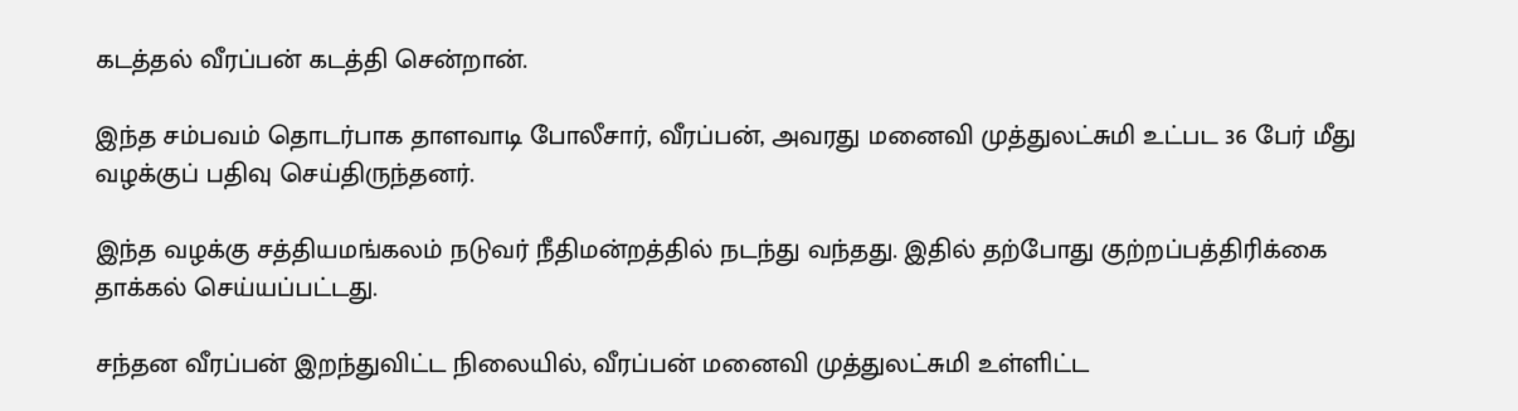கடத்தல் வீரப்பன் கடத்தி சென்றான்.

இந்த சம்பவம் தொடர்பாக தாளவாடி போலீசார், வீரப்பன், அவரது மனைவி முத்துலட்சுமி உட்பட 36 பேர் மீது வழக்குப் பதிவு செய்திருந்தனர்.

இந்த வழக்கு சத்தியமங்கலம் நடுவர் நீதிமன்றத்தில் நடந்து வந்தது. இதில் தற்போது குற்றப்பத்திரிக்கை தாக்கல் செய்யப்பட்டது.

சந்தன வீரப்பன் இறந்துவிட்ட நிலையில், வீரப்பன் மனைவி முத்துலட்சுமி உள்ளிட்ட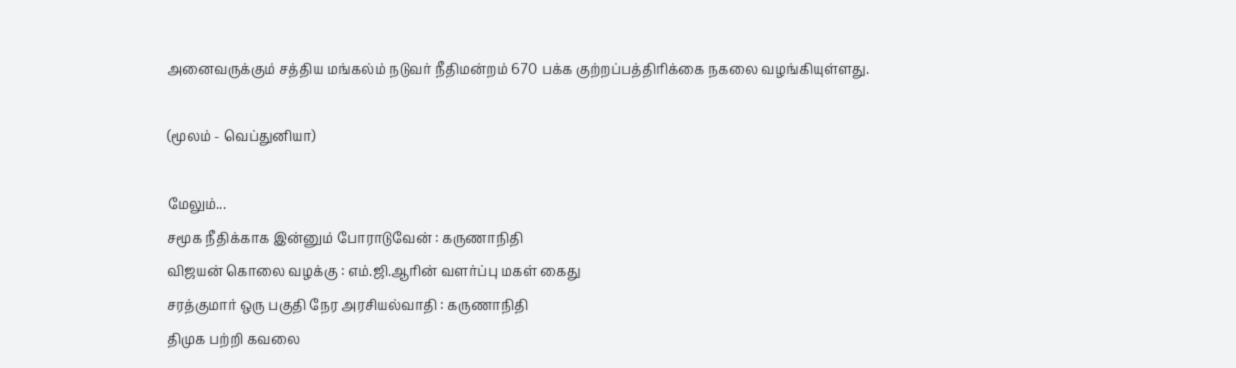அனைவருக்கும் சத்திய மங்கல்ம் நடுவர் நீதிமன்றம் 670 பக்க குற்றப்பத்திரிக்கை நகலை வழங்கியுள்ளது.

(மூலம் - வெப்துனியா)

மேலும்...
சமூக நீதிக்காக இன்னும் போராடுவேன் : கருணாநிதி
விஜயன் கொலை வழக்கு : எம்.ஜி.ஆ‌‌ரி‌ன் வள‌ர்‌ப்பு மக‌ள் கைது
சரத்குமார் ஒரு பகுதி நேர அரசியல்வாதி : கருணாநிதி
திமுக பற்றி கவலை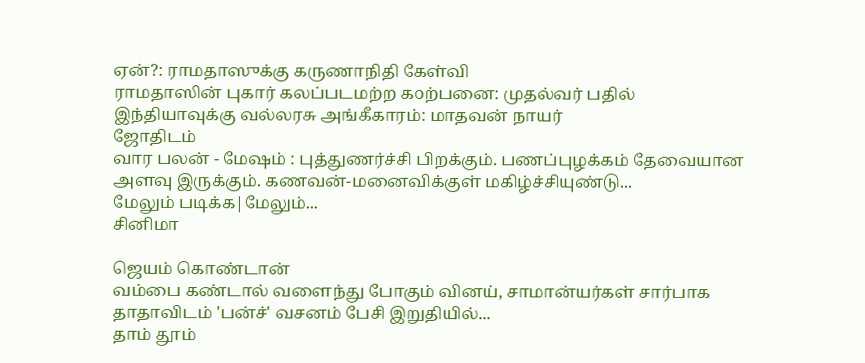ஏன்?: ராமதாஸுக்கு கருணாநிதி கேள்வி
ராமதாஸின் புகார் கலப்படமற்ற க௦ற்பனை: முதல்வர் பதில்
இந்தியாவுக்கு வல்லரசு அங்கீகாரம்: மாதவன் நாயர்
ஜோதிடம்
வார பலன் - மேஷம் : புத்துணர்ச்சி பிறக்கும். பணப்புழக்கம் தேவையான அளவு இருக்கும். கணவன்-மனைவிக்குள் மகிழ்ச்சியுண்டு...
மேலும் படிக்க|மேலும்...
சினிமா

ஜெயம் கொண்டான்
வம்பை கண்டால் வளைந்து போகும் வினய், சாமான்யர்கள் சார்பாக தாதாவிடம் 'பன்ச்' வசனம் பேசி இறுதியில்...
தாம் தூம்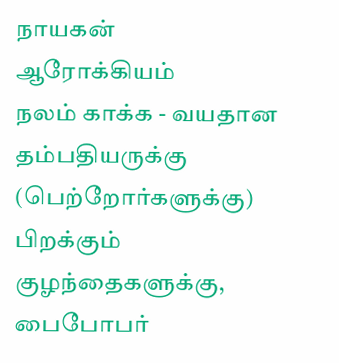நாயகன்
ஆரோக்கியம்
நலம் காக்க - வயதான தம்பதியருக்கு (பெற்றோர்களுக்கு) பிறக்கும் குழந்தைகளுக்கு, பைபோபர்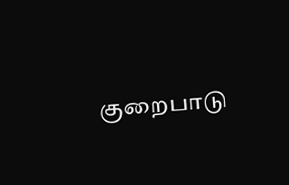குறைபாடு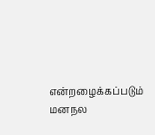என்றழைக்கப்படும் மனநல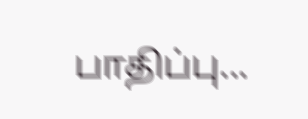பாதிப்பு...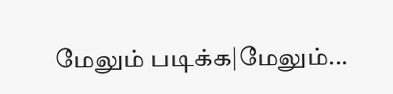மேலும் படிக்க|மேலும்...